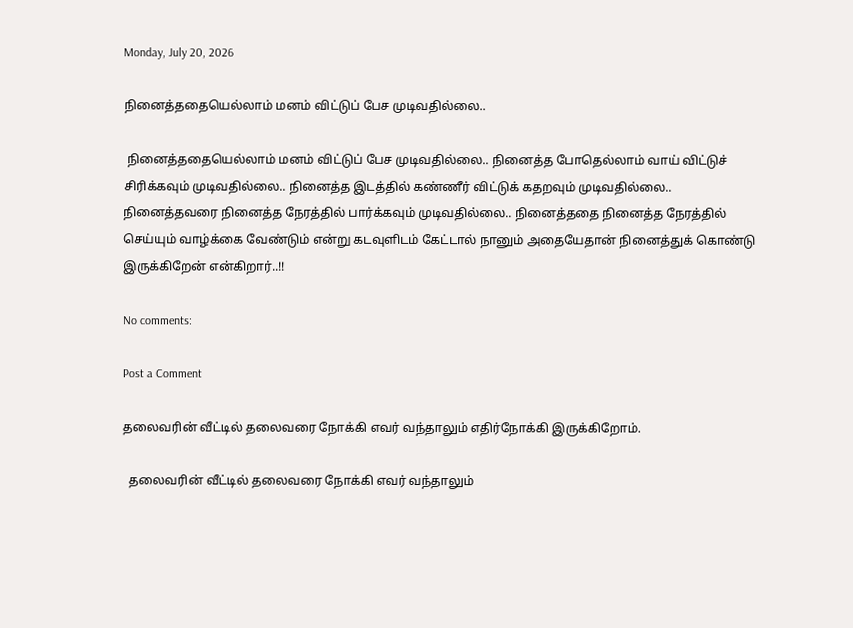Monday, July 20, 2026

நினைத்ததையெல்லாம் மனம் விட்டுப் பேச முடிவதில்லை..

 நினைத்ததையெல்லாம் மனம் விட்டுப் பேச முடிவதில்லை.. நினைத்த போதெல்லாம் வாய் விட்டுச் சிரிக்கவும் முடிவதில்லை.. நினைத்த இடத்தில் கண்ணீர் விட்டுக் கதறவும் முடிவதில்லை.. நினைத்தவரை நினைத்த நேரத்தில் பார்க்கவும் முடிவதில்லை.. நினைத்ததை நினைத்த நேரத்தில் செய்யும் வாழ்க்கை வேண்டும் என்று கடவுளிடம் கேட்டால் நானும் அதையேதான் நினைத்துக் கொண்டு இருக்கிறேன் என்கிறார்..!!

No comments:

Post a Comment

தலைவரின் வீட்டில் தலைவரை நோக்கி எவர் வந்தாலும் எதிர்நோக்கி இருக்கிறோம்.

  தலைவரின் வீட்டில் தலைவரை நோக்கி எவர் வந்தாலும்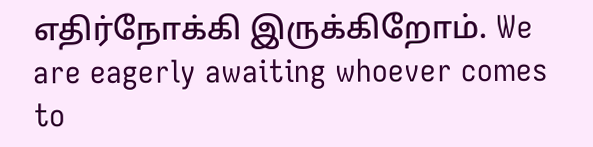எதிர்நோக்கி இருக்கிறோம். We are eagerly awaiting whoever comes to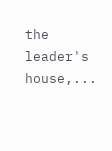the leader's house,...